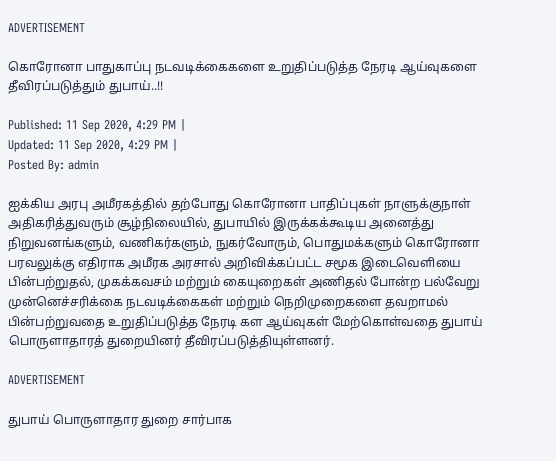ADVERTISEMENT

கொரோனா பாதுகாப்பு நடவடிக்கைகளை உறுதிப்படுத்த நேரடி ஆய்வுகளை தீவிரப்படுத்தும் துபாய்..!!

Published: 11 Sep 2020, 4:29 PM |
Updated: 11 Sep 2020, 4:29 PM |
Posted By: admin

ஐக்கிய அரபு அமீரகத்தில் தற்போது கொரோனா பாதிப்புகள் நாளுக்குநாள் அதிகரித்துவரும் சூழ்நிலையில், துபாயில் இருக்கக்கூடிய அனைத்து நிறுவனங்களும், வணிகர்களும், நுகர்வோரும், பொதுமக்களும் கொரோனா பரவலுக்கு எதிராக அமீரக அரசால் அறிவிக்கப்பட்ட சமூக இடைவெளியை பின்பற்றுதல், முகக்கவசம் மற்றும் கையுறைகள் அணிதல் போன்ற பல்வேறு முன்னெச்சரிக்கை நடவடிக்கைகள் மற்றும் நெறிமுறைகளை தவறாமல் பின்பற்றுவதை உறுதிப்படுத்த நேரடி கள ஆய்வுகள் மேற்கொள்வதை துபாய் பொருளாதாரத் துறையினர் தீவிரப்படுத்தியுள்ளனர்.

ADVERTISEMENT

துபாய் பொருளாதார துறை சார்பாக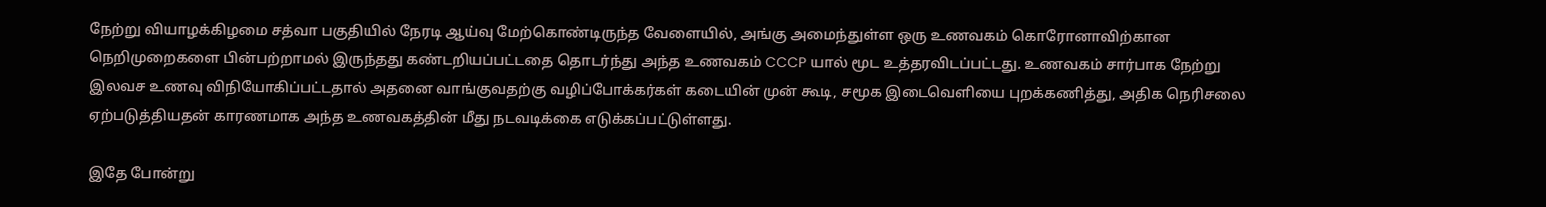நேற்று வியாழக்கிழமை சத்வா பகுதியில் நேரடி ஆய்வு மேற்கொண்டிருந்த வேளையில், அங்கு அமைந்துள்ள ஒரு உணவகம் கொரோனாவிற்கான நெறிமுறைகளை பின்பற்றாமல் இருந்தது கண்டறியப்பட்டதை தொடர்ந்து அந்த உணவகம் CCCP யால் மூட உத்தரவிடப்பட்டது. உணவகம் சார்பாக நேற்று இலவச உணவு விநியோகிப்பட்டதால் அதனை வாங்குவதற்கு வழிப்போக்கர்கள் கடையின் முன் கூடி, சமூக இடைவெளியை புறக்கணித்து, அதிக நெரிசலை ஏற்படுத்தியதன் காரணமாக அந்த உணவகத்தின் மீது நடவடிக்கை எடுக்கப்பட்டுள்ளது.

இதே போன்று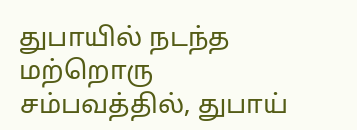துபாயில் நடந்த மற்றொரு சம்பவத்தில், துபாய்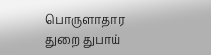பொருளாதார துறை துபாய்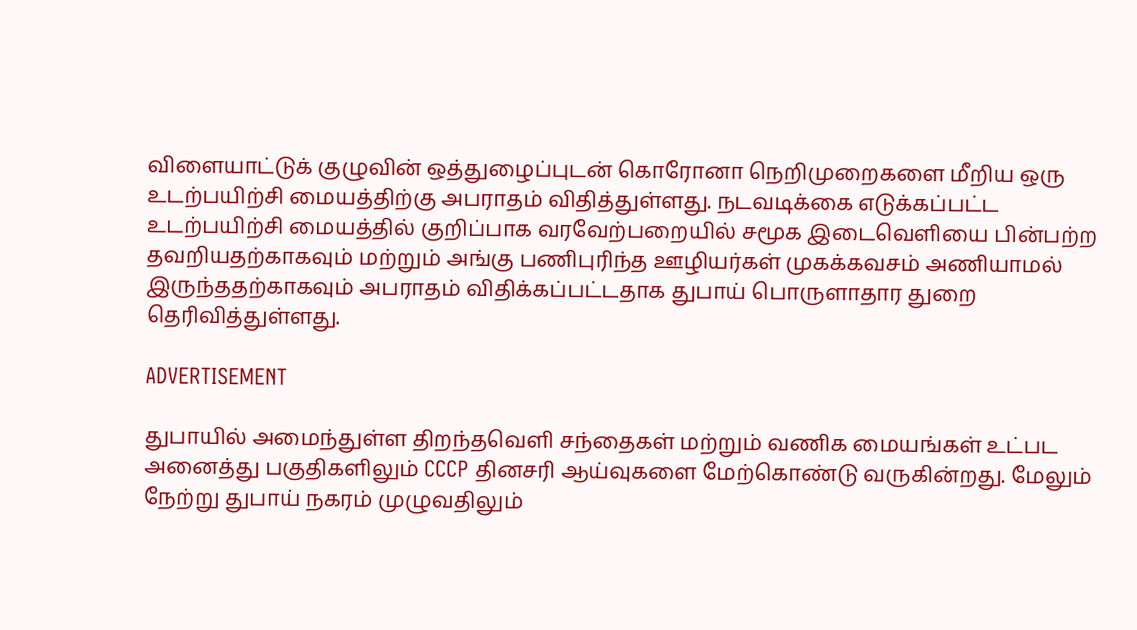விளையாட்டுக் குழுவின் ஒத்துழைப்புடன் கொரோனா நெறிமுறைகளை மீறிய ஒரு உடற்பயிற்சி மையத்திற்கு அபராதம் விதித்துள்ளது. நடவடிக்கை எடுக்கப்பட்ட உடற்பயிற்சி மையத்தில் குறிப்பாக வரவேற்பறையில் சமூக இடைவெளியை பின்பற்ற தவறியதற்காகவும் மற்றும் அங்கு பணிபுரிந்த ஊழியர்கள் முகக்கவசம் அணியாமல் இருந்ததற்காகவும் அபராதம் விதிக்கப்பட்டதாக துபாய் பொருளாதார துறை தெரிவித்துள்ளது.

ADVERTISEMENT

துபாயில் அமைந்துள்ள திறந்தவெளி சந்தைகள் மற்றும் வணிக மையங்கள் உட்பட அனைத்து பகுதிகளிலும் CCCP தினசரி ஆய்வுகளை மேற்கொண்டு வருகின்றது. மேலும் நேற்று துபாய் நகரம் முழுவதிலும்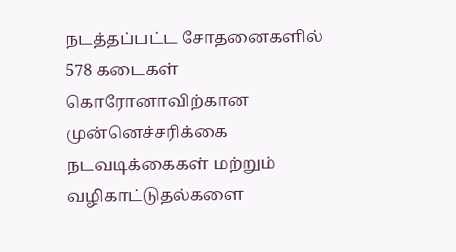நடத்தப்பட்ட சோதனைகளில் 578 கடைகள் கொரோனாவிற்கான முன்னெச்சரிக்கை நடவடிக்கைகள் மற்றும் வழிகாட்டுதல்களை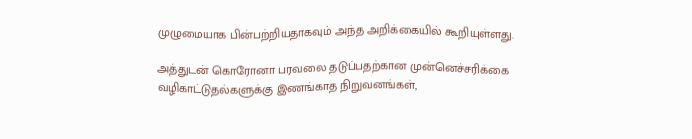முழுமையாக பின்பற்றியதாகவும் அந்த அறிக்கையில் கூறியுள்ளது.

அத்துடன் கொரோனா பரவலை தடுப்பதற்கான முன்னெச்சரிக்கை வழிகாட்டுதல்களுக்கு இணங்காத நிறுவனங்கள்,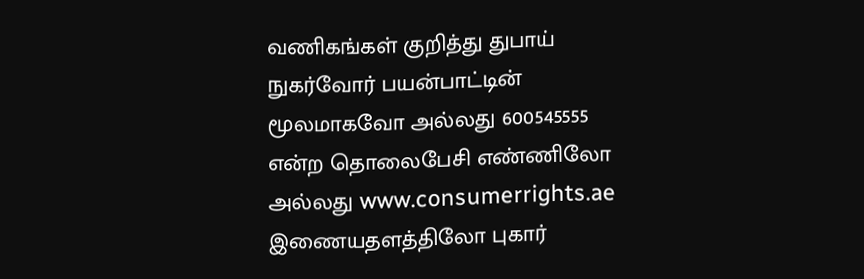வணிகங்கள் குறித்து துபாய் நுகர்வோர் பயன்பாட்டின் மூலமாகவோ அல்லது 600545555 என்ற தொலைபேசி எண்ணிலோ அல்லது www.consumerrights.ae இணையதளத்திலோ புகார்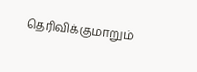தெரிவிக்குமாறும்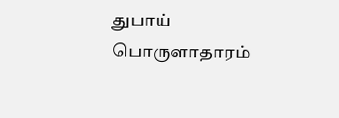துபாய் பொருளாதாரம்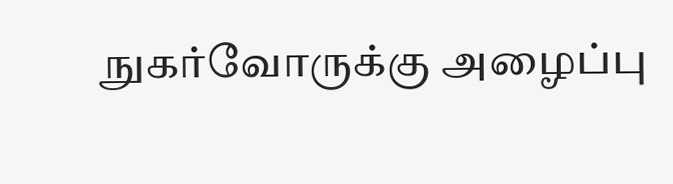நுகர்வோருக்கு அழைப்பு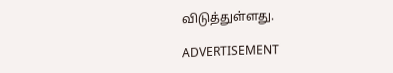விடுத்துள்ளது.

ADVERTISEMENT